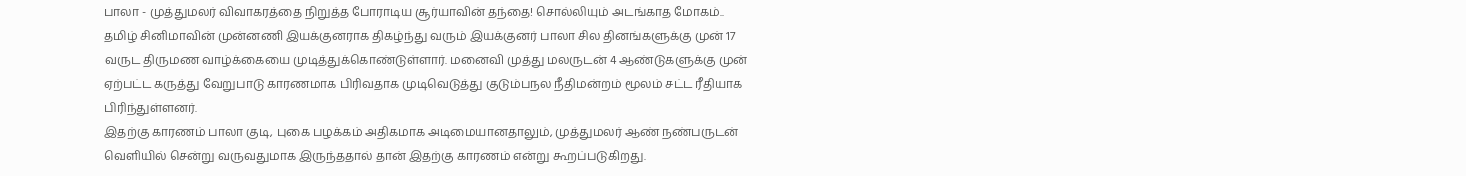பாலா - முத்துமலர் விவாகரத்தை நிறுத்த போராடிய சூர்யாவின் தந்தை! சொல்லியும் அடங்காத மோகம்..
தமிழ் சினிமாவின் முன்னணி இயக்குனராக திகழ்ந்து வரும் இயக்குனர் பாலா சில தினங்களுக்கு முன் 17 வருட திருமண வாழ்க்கையை முடித்துக்கொண்டுள்ளார். மனைவி முத்து மலருடன் 4 ஆண்டுகளுக்கு முன் ஏற்பட்ட கருத்து வேறுபாடு காரணமாக பிரிவதாக முடிவெடுத்து குடும்பநல நீதிமன்றம் மூலம் சட்ட ரீதியாக பிரிந்துள்ளனர்.
இதற்கு காரணம் பாலா குடி, புகை பழக்கம் அதிகமாக அடிமையானதாலும், முத்துமலர் ஆண் நண்பருடன் வெளியில் சென்று வருவதுமாக இருந்ததால் தான் இதற்கு காரணம் என்று கூறப்படுகிறது.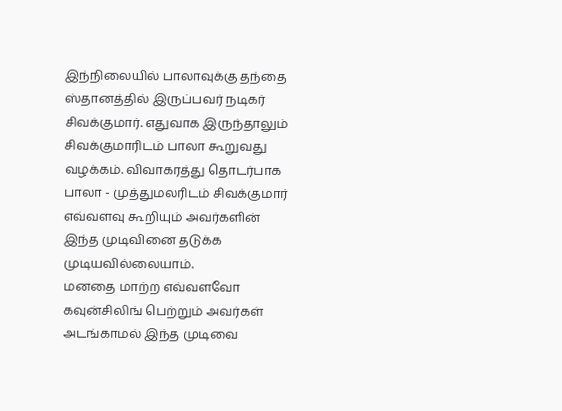இந்நிலையில் பாலாவுக்கு தந்தை ஸ்தானத்தில் இருப்பவர் நடிகர் சிவக்குமார். எதுவாக இருந்தாலும் சிவக்குமாரிடம் பாலா கூறுவது வழக்கம். விவாகரத்து தொடர்பாக பாலா - முத்துமலரிடம் சிவக்குமார் எவ்வளவு கூறியும் அவர்களின் இந்த முடிவினை தடுக்க முடியவில்லையாம்.
மனதை மாற்ற எவ்வளவோ கவுன்சிலிங் பெற்றும் அவர்கள் அடங்காமல் இந்த முடிவை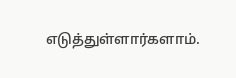எடுத்துள்ளார்களாம்.